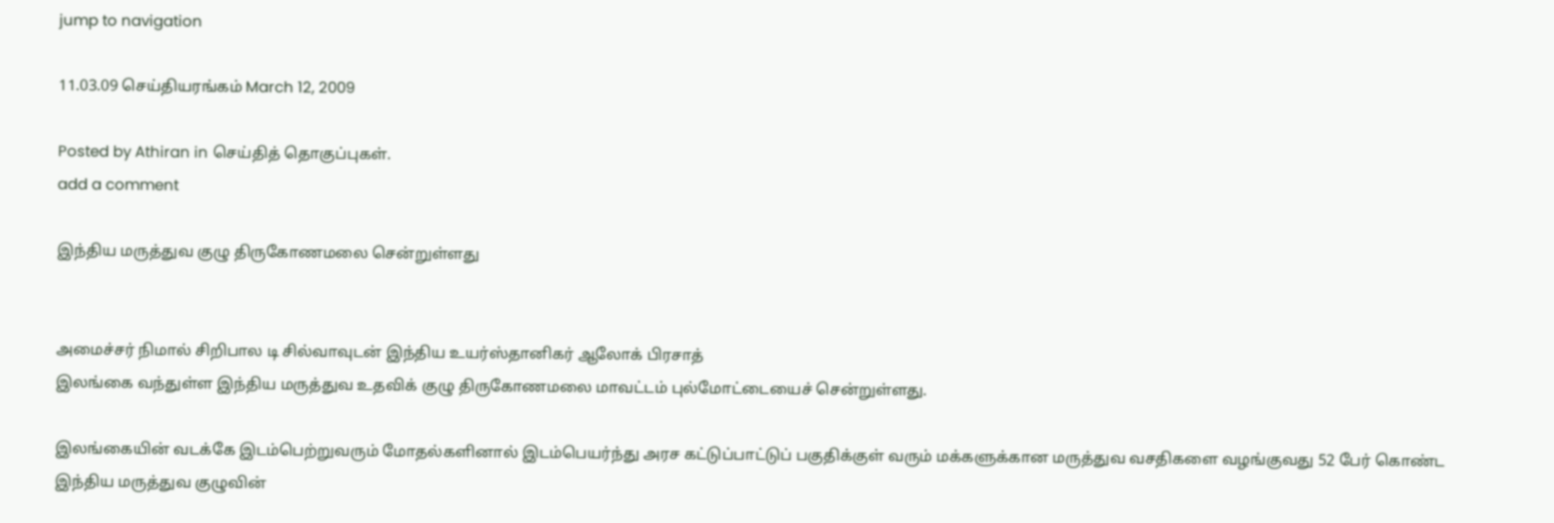jump to navigation

11.03.09 செய்தியரங்கம் March 12, 2009

Posted by Athiran in செய்தித் தொகுப்புகள்.
add a comment

இந்திய மருத்துவ குழு திருகோணமலை சென்றுள்ளது


அமைச்சர் நிமால் சிறிபால டி சில்வாவுடன் இந்திய உயர்ஸ்தானிகர் ஆலோக் பிரசாத்
இலங்கை வந்துள்ள இந்திய மருத்துவ உதவிக் குழு திருகோணமலை மாவட்டம் புல்மோட்டையைச் சென்றுள்ளது.

இலங்கையின் வடக்கே இடம்பெற்றுவரும் மோதல்களினால் இடம்பெயர்ந்து அரச கட்டுப்பாட்டுப் பகுதிக்குள் வரும் மக்களுக்கான மருத்துவ வசதிகளை வழங்குவது 52 பேர் கொண்ட இந்திய மருத்துவ குழுவின்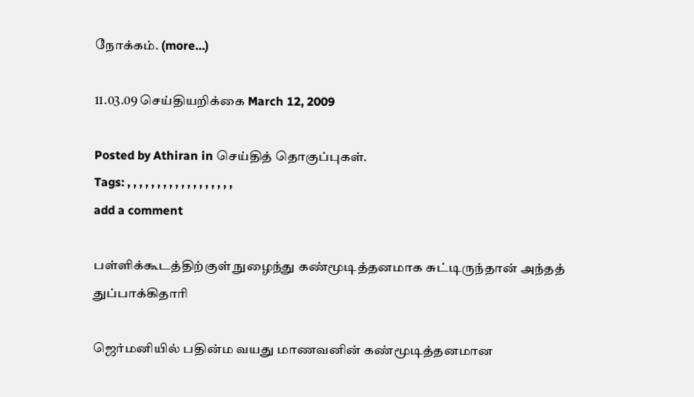நோக்கம். (more…)

11.03.09 செய்தியறிக்கை March 12, 2009

Posted by Athiran in செய்தித் தொகுப்புகள்.
Tags: , , , , , , , , , , , , , , , , , ,
add a comment

பள்ளிக்கூடத்திற்குள் நுழைந்து கண்மூடித்தனமாக சுட்டிருந்தான் அந்தத் துப்பாக்கிதாரி

ஜெர்மனியில் பதின்ம வயது மாணவனின் கண்மூடித்தனமான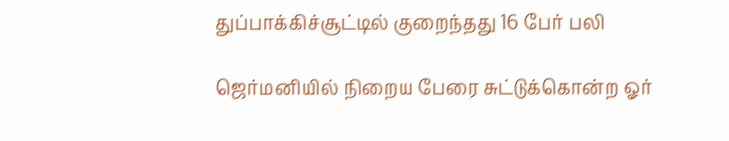துப்பாக்கிச்சூட்டில் குறைந்தது 16 பேர் பலி

ஜெர்மனியில் நிறைய பேரை சுட்டுக்கொன்ற ஓர்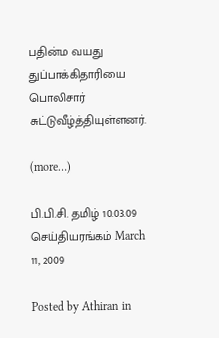பதின்ம வயது துப்பாக்கிதாரியை பொலிசார் சுட்டுவீழ்த்தியுள்ளனர்.

(more…)

பி.பி.சி. தமிழ் 10.03.09 செய்தியரங்கம் March 11, 2009

Posted by Athiran in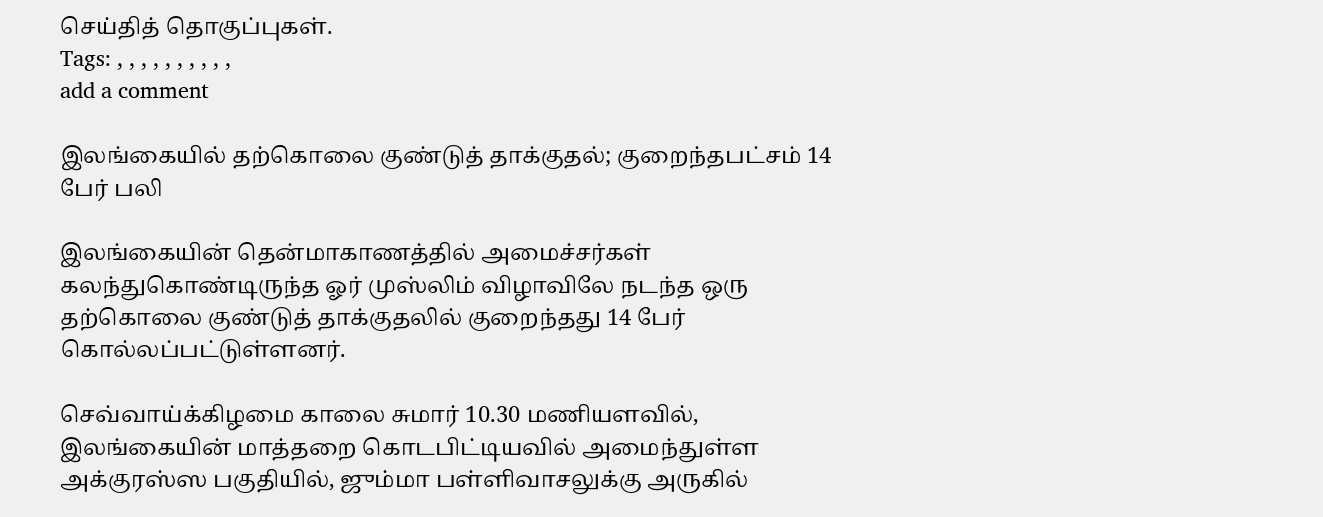செய்தித் தொகுப்புகள்.
Tags: , , , , , , , , , ,
add a comment

இலங்கையில் தற்கொலை குண்டுத் தாக்குதல்; குறைந்தபட்சம் 14 பேர் பலி

இலங்கையின் தென்மாகாணத்தில் அமைச்சர்கள் கலந்துகொண்டிருந்த ஓர் முஸ்லிம் விழாவிலே நடந்த ஒரு தற்கொலை குண்டுத் தாக்குதலில் குறைந்தது 14 பேர் கொல்லப்பட்டுள்ளனர்.

செவ்வாய்க்கிழமை காலை சுமார் 10.30 மணியளவில், இலங்கையின் மாத்தறை கொடபிட்டியவில் அமைந்துள்ள அக்குரஸ்ஸ பகுதியில், ஜும்மா பள்ளிவாசலுக்கு அருகில்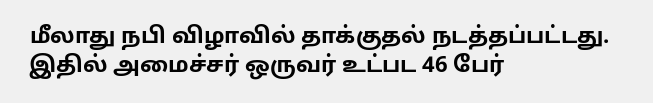மீலாது நபி விழாவில் தாக்குதல் நடத்தப்பட்டது. இதில் அமைச்சர் ஒருவர் உட்பட 46 பேர்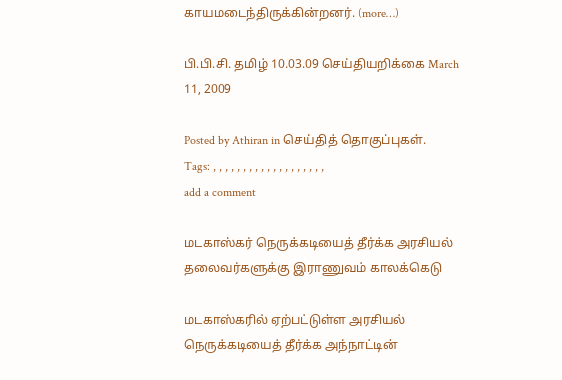காயமடைந்திருக்கின்றனர். (more…)

பி.பி.சி. தமிழ் 10.03.09 செய்தியறிக்கை March 11, 2009

Posted by Athiran in செய்தித் தொகுப்புகள்.
Tags: , , , , , , , , , , , , , , , , , , ,
add a comment

மடகாஸ்கர் நெருக்கடியைத் தீர்க்க அரசியல் தலைவர்களுக்கு இராணுவம் காலக்கெடு

மடகாஸ்கரில் ஏற்பட்டுள்ள அரசியல் நெருக்கடியைத் தீர்க்க அந்நாட்டின்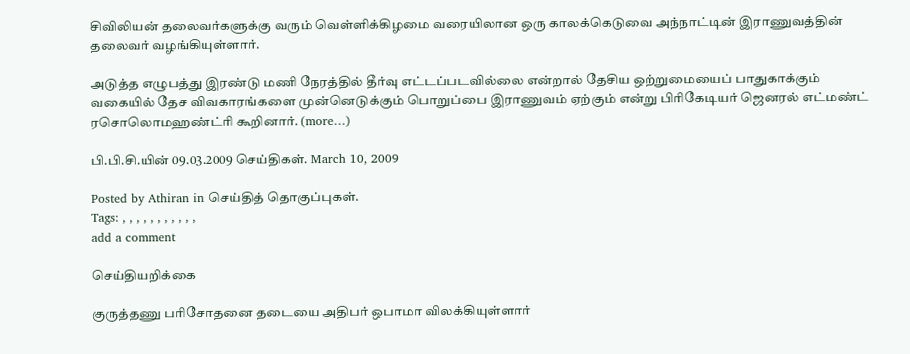சிவிலியன் தலைவர்களுக்கு வரும் வெள்ளிக்கிழமை வரையிலான ஒரு காலக்கெடுவை அந்நாட்டின் இராணுவத்தின் தலைவர் வழங்கியுள்ளார்.

அடுத்த எழுபத்து இரண்டு மணி நேரத்தில் தீர்வு எட்டப்படவில்லை என்றால் தேசிய ஒற்றுமையைப் பாதுகாக்கும் வகையில் தேச விவகாரங்களை முன்னெடுக்கும் பொறுப்பை இராணுவம் ஏற்கும் என்று பிரிகேடியர் ஜெனரல் எட்மண்ட் ரசொலொமஹண்ட்ரி கூறினார். (more…)

பி.பி.சி.யின் 09.03.2009 செய்திகள். March 10, 2009

Posted by Athiran in செய்தித் தொகுப்புகள்.
Tags: , , , , , , , , , , ,
add a comment

செய்தியறிக்கை

குருத்தணு பரிசோதனை தடையை அதிபர் ஒபாமா விலக்கியுள்ளார்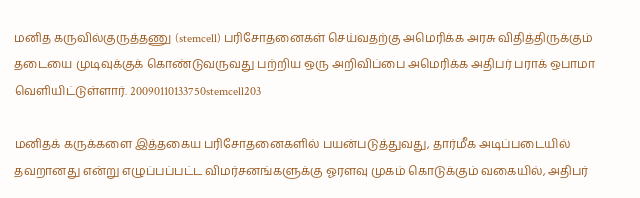மனித கருவில்குருத்தணு (stemcell) பரிசோதனைகள் செய்வதற்கு அமெரிக்க அரசு விதித்திருக்கும் தடையை முடிவுக்குக் கொண்டுவருவது பற்றிய ஒரு அறிவிப்பை அமெரிக்க அதிபர் பராக் ஒபாமா வெளியிட்டுள்ளார். 20090110133750stemcell203

மனிதக் கருக்களை இத்தகைய பரிசோதனைகளில் பயன்படுத்துவது, தார்மீக அடிப்படையில் தவறானது என்று எழுப்பப்பட்ட விமர்சனங்களுக்கு ஓரளவு முகம் கொடுக்கும் வகையில், அதிபர்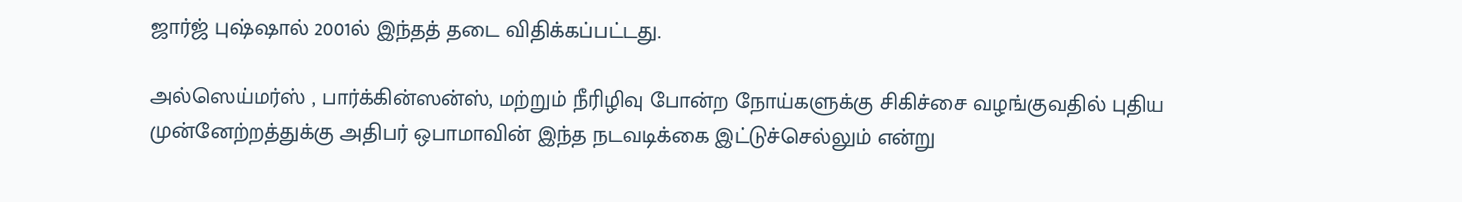ஜார்ஜ் புஷ்ஷால் 2001ல் இந்தத் தடை விதிக்கப்பட்டது.

அல்ஸெய்மர்ஸ் , பார்க்கின்ஸன்ஸ், மற்றும் நீரிழிவு போன்ற நோய்களுக்கு சிகிச்சை வழங்குவதில் புதிய முன்னேற்றத்துக்கு அதிபர் ஒபாமாவின் இந்த நடவடிக்கை இட்டுச்செல்லும் என்று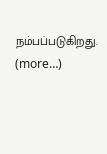நம்பப்படுகிறது.  (more…)